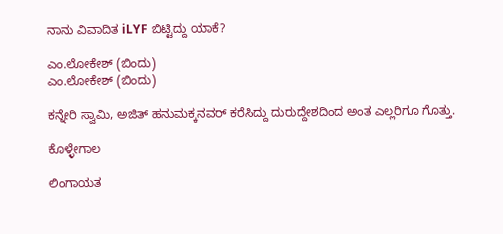ನಾನು ವಿವಾದಿತ iLYF ಬಿಟ್ಟಿದ್ದು ಯಾಕೆ?

ಎಂ.ಲೋಕೇಶ್ (ಬಿಂದು)
ಎಂ.ಲೋಕೇಶ್ (ಬಿಂದು)

ಕನ್ನೇರಿ ಸ್ವಾಮಿ, ಅಜಿತ್ ಹನುಮಕ್ಕನವರ್ ಕರೆಸಿದ್ದು ದುರುದ್ದೇಶದಿಂದ ಅಂತ ಎಲ್ಲರಿಗೂ ಗೊತ್ತು.

ಕೊಳ್ಳೇಗಾಲ

ಲಿಂಗಾಯತ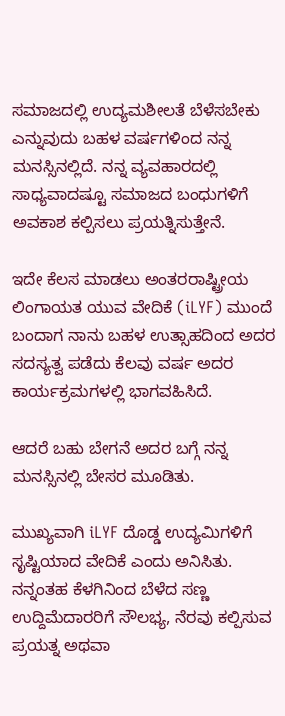ಸಮಾಜದಲ್ಲಿ ಉದ್ಯಮಶೀಲತೆ ಬೆಳೆಸಬೇಕು ಎನ್ನುವುದು ಬಹಳ ವರ್ಷಗಳಿಂದ ನನ್ನ ಮನಸ್ಸಿನಲ್ಲಿದೆ. ನನ್ನ ವ್ಯವಹಾರದಲ್ಲಿ ಸಾಧ್ಯವಾದಷ್ಟೂ ಸಮಾಜದ ಬಂಧುಗಳಿಗೆ ಅವಕಾಶ ಕಲ್ಪಿಸಲು ಪ್ರಯತ್ನಿಸುತ್ತೇನೆ.

ಇದೇ ಕೆಲಸ ಮಾಡಲು ಅಂತರರಾಷ್ಟ್ರೀಯ ಲಿಂಗಾಯತ ಯುವ ವೇದಿಕೆ (iLYF) ಮುಂದೆ ಬಂದಾಗ ನಾನು ಬಹಳ ಉತ್ಸಾಹದಿಂದ ಅದರ ಸದಸ್ಯತ್ವ ಪಡೆದು ಕೆಲವು ವರ್ಷ ಅದರ ಕಾರ್ಯಕ್ರಮಗಳಲ್ಲಿ ಭಾಗವಹಿಸಿದೆ.

ಆದರೆ ಬಹು ಬೇಗನೆ ಅದರ ಬಗ್ಗೆ ನನ್ನ ಮನಸ್ಸಿನಲ್ಲಿ ಬೇಸರ ಮೂಡಿತು.

ಮುಖ್ಯವಾಗಿ iLYF ದೊಡ್ಡ ಉದ್ಯಮಿಗಳಿಗೆ ಸೃಷ್ಟಿಯಾದ ವೇದಿಕೆ ಎಂದು ಅನಿಸಿತು. ನನ್ನಂತಹ ಕೆಳಗಿನಿಂದ ಬೆಳೆದ ಸಣ್ಣ ಉದ್ದಿಮೆದಾರರಿಗೆ ಸೌಲಭ್ಯ, ನೆರವು ಕಲ್ಪಿಸುವ ಪ್ರಯತ್ನ ಅಥವಾ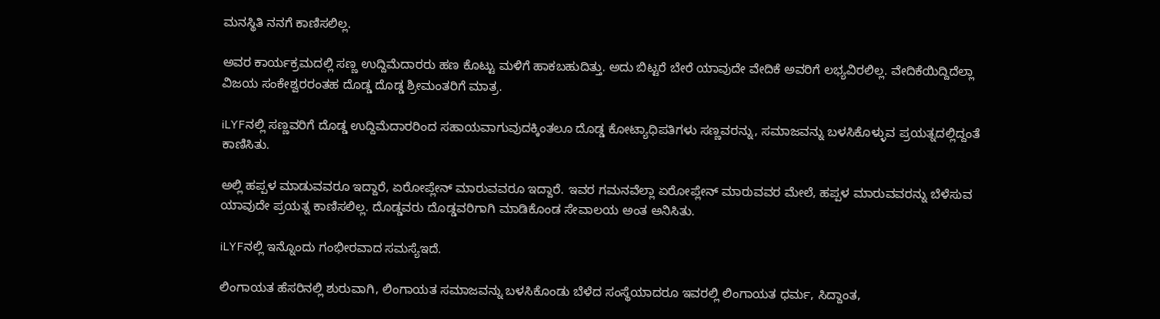ಮನಸ್ಥಿತಿ ನನಗೆ ಕಾಣಿಸಲಿಲ್ಲ.

ಅವರ ಕಾರ್ಯಕ್ರಮದಲ್ಲಿ ಸಣ್ಣ ಉದ್ದಿಮೆದಾರರು ಹಣ ಕೊಟ್ಟು ಮಳಿಗೆ ಹಾಕಬಹುದಿತ್ತು. ಅದು ಬಿಟ್ಟರೆ ಬೇರೆ ಯಾವುದೇ ವೇದಿಕೆ ಅವರಿಗೆ ಲಭ್ಯವಿರಲಿಲ್ಲ. ವೇದಿಕೆಯಿದ್ದಿದೆಲ್ಲಾ ವಿಜಯ ಸಂಕೇಶ್ವರರಂತಹ ದೊಡ್ಡ ದೊಡ್ಡ ಶ್ರೀಮಂತರಿಗೆ ಮಾತ್ರ.

iLYFನಲ್ಲಿ ಸಣ್ಣವರಿಗೆ ದೊಡ್ಡ ಉದ್ದಿಮೆದಾರರಿಂದ ಸಹಾಯವಾಗುವುದಕ್ಕಿಂತಲೂ ದೊಡ್ಡ ಕೋಟ್ಯಾಧಿಪತಿಗಳು ಸಣ್ಣವರನ್ನು, ಸಮಾಜವನ್ನು ಬಳಸಿಕೊಳ್ಳುವ ಪ್ರಯತ್ನದಲ್ಲಿದ್ದಂತೆ ಕಾಣಿಸಿತು.

ಅಲ್ಲಿ ಹಪ್ಪಳ ಮಾಡುವವರೂ ಇದ್ದಾರೆ, ಏರೋಪ್ಲೇನ್ ಮಾರುವವರೂ ಇದ್ದಾರೆ. ಇವರ ಗಮನವೆಲ್ಲಾ ಏರೋಪ್ಲೇನ್ ಮಾರುವವರ ಮೇಲೆ, ಹಪ್ಪಳ ಮಾರುವವರನ್ನು ಬೆಳೆಸುವ ಯಾವುದೇ ಪ್ರಯತ್ನ ಕಾಣಿಸಲಿಲ್ಲ. ದೊಡ್ಡವರು ದೊಡ್ಡವರಿಗಾಗಿ ಮಾಡಿಕೊಂಡ ಸೇವಾಲಯ ಅಂತ ಅನಿಸಿತು.

iLYFನಲ್ಲಿ ಇನ್ನೊಂದು ಗಂಭೀರವಾದ ಸಮಸ್ಯೆಇದೆ.

ಲಿಂಗಾಯತ ಹೆಸರಿನಲ್ಲಿ ಶುರುವಾಗಿ, ಲಿಂಗಾಯತ ಸಮಾಜವನ್ನು ಬಳಸಿಕೊಂಡು ಬೆಳೆದ ಸಂಸ್ಥೆಯಾದರೂ ಇವರಲ್ಲಿ ಲಿಂಗಾಯತ ಧರ್ಮ, ಸಿದ್ದಾಂತ,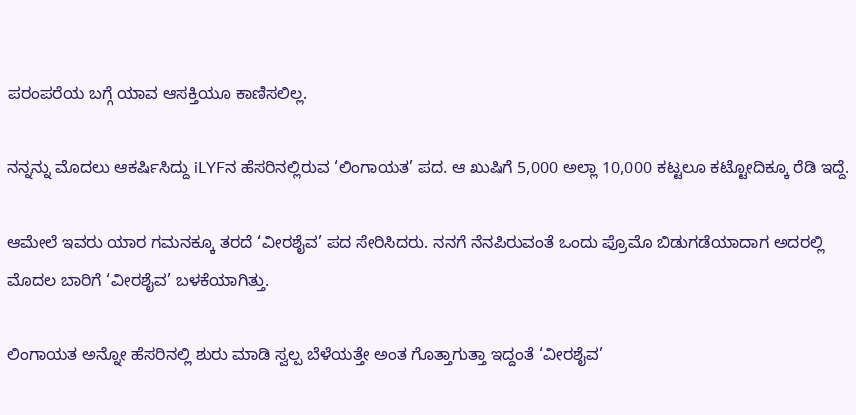ಪರಂಪರೆಯ ಬಗ್ಗೆ ಯಾವ ಆಸಕ್ತಿಯೂ ಕಾಣಿಸಲಿಲ್ಲ.

ನನ್ನನ್ನು ಮೊದಲು ಆಕರ್ಷಿಸಿದ್ದು iLYFನ ಹೆಸರಿನಲ್ಲಿರುವ ‘ಲಿಂಗಾಯತ’ ಪದ. ಆ ಖುಷಿಗೆ 5,000 ಅಲ್ಲಾ 10,000 ಕಟ್ಟಲೂ ಕಟ್ಟೋದಿಕ್ಕೂ ರೆಡಿ ಇದ್ದೆ.

ಆಮೇಲೆ ಇವರು ಯಾರ ಗಮನಕ್ಕೂ ತರದೆ ‘ವೀರಶೈವ’ ಪದ ಸೇರಿಸಿದರು. ನನಗೆ ನೆನಪಿರುವಂತೆ ಒಂದು ಪ್ರೊಮೊ ಬಿಡುಗಡೆಯಾದಾಗ ಅದರಲ್ಲಿ ಮೊದಲ ಬಾರಿಗೆ ‘ವೀರಶೈವ’ ಬಳಕೆಯಾಗಿತ್ತು.

ಲಿಂಗಾಯತ ಅನ್ನೋ ಹೆಸರಿನಲ್ಲಿ ಶುರು ಮಾಡಿ ಸ್ವಲ್ಪ ಬೆಳೆಯತ್ತೇ ಅಂತ ಗೊತ್ತಾಗುತ್ತಾ ಇದ್ದಂತೆ ‘ವೀರಶೈವ’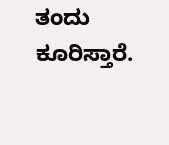ತಂದು ಕೂರಿಸ್ತಾರೆ.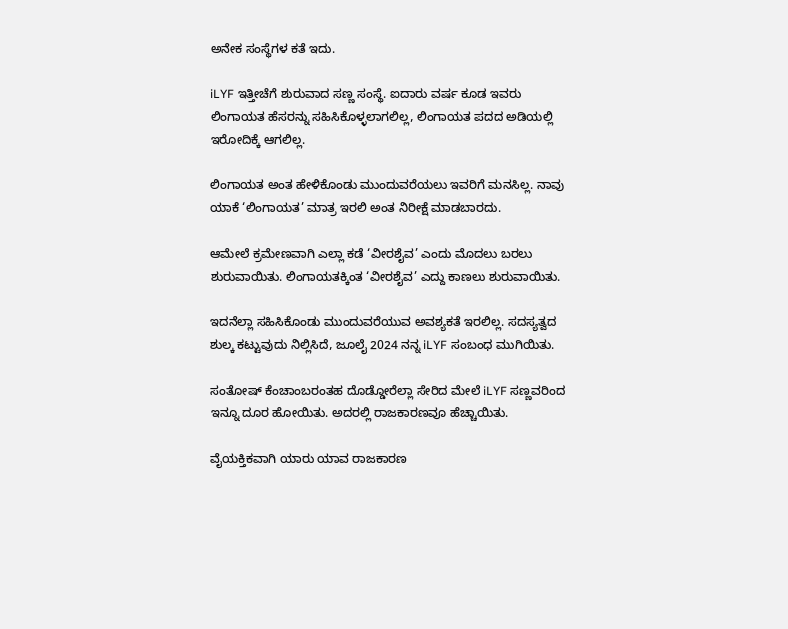ಅನೇಕ ಸಂಸ್ಥೆಗಳ ಕತೆ ಇದು.

iLYF ಇತ್ತೀಚೆಗೆ ಶುರುವಾದ ಸಣ್ಣ ಸಂಸ್ಥೆ. ಐದಾರು ವರ್ಷ ಕೂಡ ಇವರು ಲಿಂಗಾಯತ ಹೆಸರನ್ನು ಸಹಿಸಿಕೊಳ್ಳಲಾಗಲಿಲ್ಲ, ಲಿಂಗಾಯತ ಪದದ ಅಡಿಯಲ್ಲಿ ಇರೋದಿಕ್ಕೆ ಆಗಲಿಲ್ಲ.

ಲಿಂಗಾಯತ ಅಂತ ಹೇಳಿಕೊಂಡು ಮುಂದುವರೆಯಲು ಇವರಿಗೆ ಮನಸಿಲ್ಲ. ನಾವು ಯಾಕೆ ‘ಲಿಂಗಾಯತ’ ಮಾತ್ರ ಇರಲಿ ಅಂತ ನಿರೀಕ್ಷೆ ಮಾಡಬಾರದು.

ಆಮೇಲೆ ಕ್ರಮೇಣವಾಗಿ ಎಲ್ಲಾ ಕಡೆ ‘ವೀರಶೈವ’ ಎಂದು ಮೊದಲು ಬರಲು ಶುರುವಾಯಿತು. ಲಿಂಗಾಯತಕ್ಕಿಂತ ‘ವೀರಶೈವ’ ಎದ್ದು ಕಾಣಲು ಶುರುವಾಯಿತು.

ಇದನೆಲ್ಲಾ ಸಹಿಸಿಕೊಂಡು ಮುಂದುವರೆಯುವ ಅವಶ್ಯಕತೆ ಇರಲಿಲ್ಲ. ಸದಸ್ಯತ್ವದ ಶುಲ್ಕ ಕಟ್ಟುವುದು ನಿಲ್ಲಿಸಿದೆ, ಜೂಲೈ 2024 ನನ್ನ iLYF ಸಂಬಂಧ ಮುಗಿಯಿತು.

ಸಂತೋಷ್ ಕೆಂಚಾಂಬರಂತಹ ದೊಡ್ಡೋರೆಲ್ಲಾ ಸೇರಿದ ಮೇಲೆ iLYF ಸಣ್ಣವರಿಂದ ಇನ್ನೂ ದೂರ ಹೋಯಿತು. ಅದರಲ್ಲಿ ರಾಜಕಾರಣವೂ ಹೆಚ್ಚಾಯಿತು.

ವೈಯಕ್ತಿಕವಾಗಿ ಯಾರು ಯಾವ ರಾಜಕಾರಣ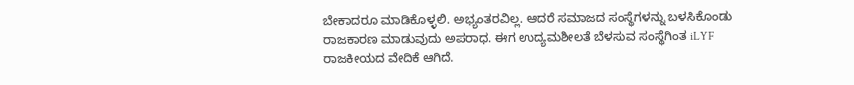ಬೇಕಾದರೂ ಮಾಡಿಕೊಳ್ಳಲಿ. ಅಭ್ಯಂತರವಿಲ್ಲ. ಆದರೆ ಸಮಾಜದ ಸಂಸ್ಥೆಗಳನ್ನು ಬಳಸಿಕೊಂಡು ರಾಜಕಾರಣ ಮಾಡುವುದು ಅಪರಾಧ. ಈಗ ಉದ್ಯಮಶೀಲತೆ ಬೆಳಸುವ ಸಂಸ್ಥೆಗಿಂತ iLYF ರಾಜಕೀಯದ ವೇದಿಕೆ ಆಗಿದೆ.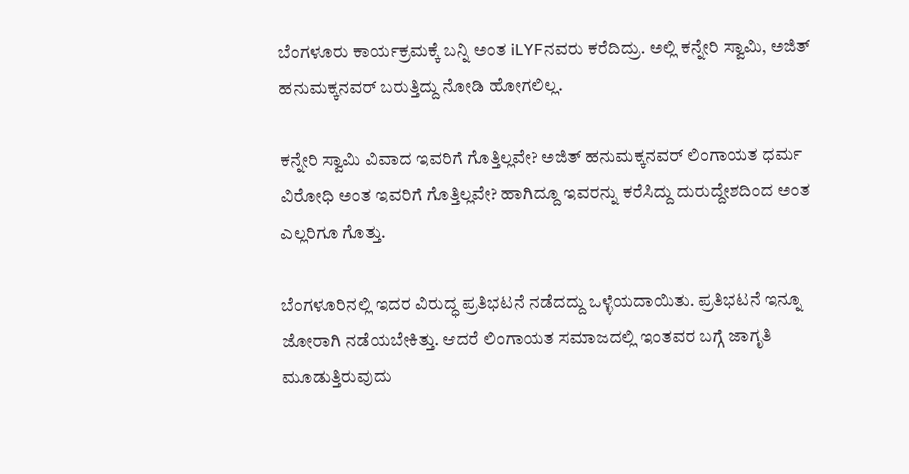ಬೆಂಗಳೂರು ಕಾರ್ಯಕ್ರಮಕ್ಕೆ ಬನ್ನಿ ಅಂತ iLYFನವರು ಕರೆದಿದ್ರು. ಅಲ್ಲಿ ಕನ್ನೇರಿ ಸ್ವಾಮಿ, ಅಜಿತ್ ಹನುಮಕ್ಕನವರ್ ಬರುತ್ತಿದ್ದು ನೋಡಿ ಹೋಗಲಿಲ್ಲ.

ಕನ್ನೇರಿ ಸ್ವಾಮಿ ವಿವಾದ ಇವರಿಗೆ ಗೊತ್ತಿಲ್ಲವೇ? ಅಜಿತ್ ಹನುಮಕ್ಕನವರ್ ಲಿಂಗಾಯತ ಧರ್ಮ ವಿರೋಧಿ ಅಂತ ಇವರಿಗೆ ಗೊತ್ತಿಲ್ಲವೇ? ಹಾಗಿದ್ದೂ ಇವರನ್ನು ಕರೆಸಿದ್ದು ದುರುದ್ದೇಶದಿಂದ ಅಂತ ಎಲ್ಲರಿಗೂ ಗೊತ್ತು.

ಬೆಂಗಳೂರಿನಲ್ಲಿ ಇದರ ವಿರುದ್ಧ ಪ್ರತಿಭಟನೆ ನಡೆದದ್ದು ಒಳ್ಳೆಯದಾಯಿತು. ಪ್ರತಿಭಟನೆ ಇನ್ನೂ ಜೋರಾಗಿ ನಡೆಯಬೇಕಿತ್ತು. ಆದರೆ ಲಿಂಗಾಯತ ಸಮಾಜದಲ್ಲಿ ಇಂತವರ ಬಗ್ಗೆ ಜಾಗೃತಿ ಮೂಡುತ್ತಿರುವುದು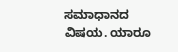ಸಮಾಧಾನದ ವಿಷಯ. ಯಾರೂ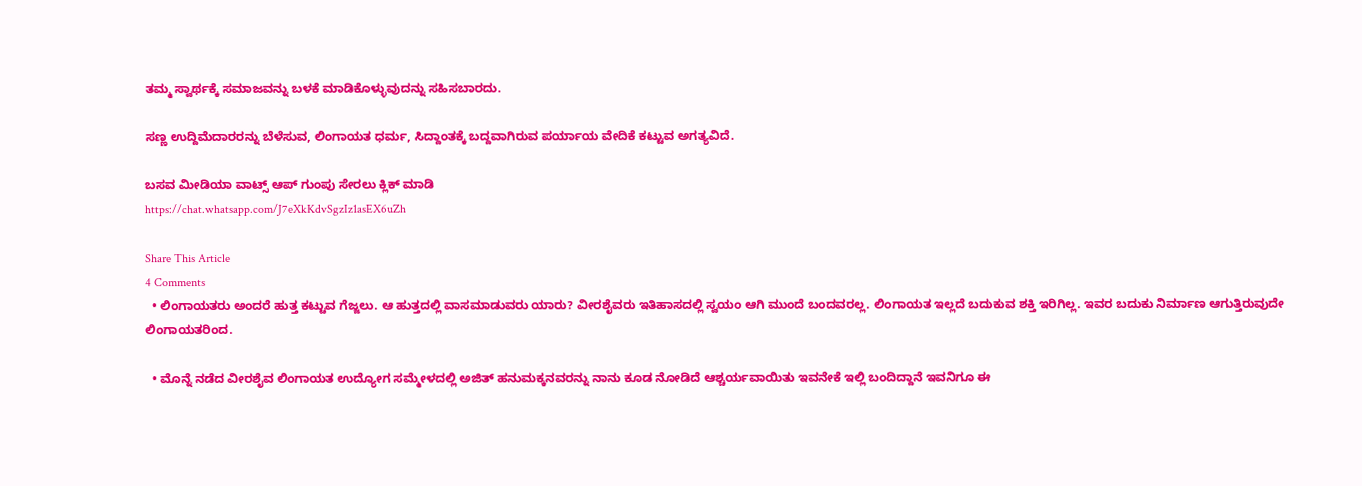ತಮ್ಮ ಸ್ವಾರ್ಥಕ್ಕೆ ಸಮಾಜವನ್ನು ಬಳಕೆ ಮಾಡಿಕೊಳ್ಳುವುದನ್ನು ಸಹಿಸಬಾರದು.

ಸಣ್ಣ ಉದ್ದಿಮೆದಾರರನ್ನು ಬೆಳೆಸುವ, ಲಿಂಗಾಯತ ಧರ್ಮ, ಸಿದ್ದಾಂತಕ್ಕೆ ಬದ್ದವಾಗಿರುವ ಪರ್ಯಾಯ ವೇದಿಕೆ ಕಟ್ಟುವ ಅಗತ್ಯವಿದೆ.

ಬಸವ ಮೀಡಿಯಾ ವಾಟ್ಸ್ ಆಪ್ ಗುಂಪು ಸೇರಲು ಕ್ಲಿಕ್ ಮಾಡಿ
https://chat.whatsapp.com/J7eXkKdvSgzIz1asEX6uZh

Share This Article
4 Comments
  • ಲಿಂಗಾಯತರು ಅಂದರೆ ಹುತ್ತ ಕಟ್ಟುವ ಗೆಜ್ಜಲು. ಆ ಹುತ್ತದಲ್ಲಿ ವಾಸಮಾಡುವರು ಯಾರು? ವೀರಶೈವರು ಇತಿಹಾಸದಲ್ಲಿ ಸ್ವಯಂ ಆಗಿ ಮುಂದೆ ಬಂದವರಲ್ಲ. ಲಿಂಗಾಯತ ಇಲ್ಲದೆ ಬದುಕುವ ಶಕ್ತಿ ಇರಿಗಿಲ್ಲ. ಇವರ ಬದುಕು ನಿರ್ಮಾಣ ಆಗುತ್ತಿರುವುದೇ ಲಿಂಗಾಯತರಿಂದ.

  • ಮೊನ್ನೆ ನಡೆದ ವೀರಶೈವ ಲಿಂಗಾಯತ ಉದ್ಯೋಗ ಸಮ್ಮೇಳದಲ್ಲಿ ಅಜಿತ್ ಹನುಮಕ್ಕನವರನ್ನು ನಾನು ಕೂಡ ನೋಡಿದೆ ಆಶ್ಚರ್ಯವಾಯಿತು ಇವನೇಕೆ ಇಲ್ಲಿ ಬಂದಿದ್ದಾನೆ ಇವನಿಗೂ ಈ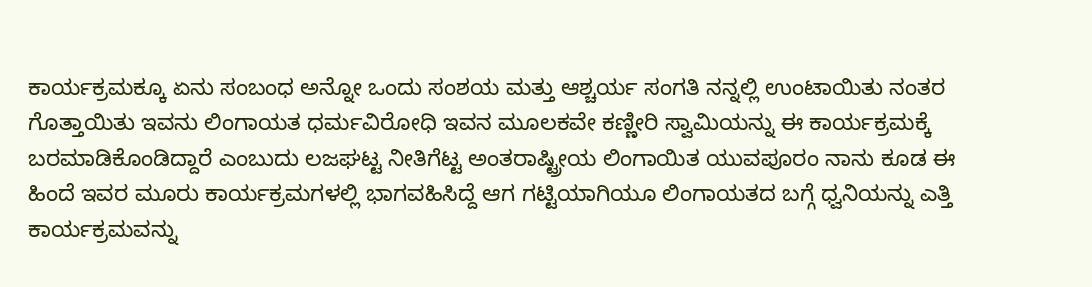ಕಾರ್ಯಕ್ರಮಕ್ಕೂ ಏನು ಸಂಬಂಧ ಅನ್ನೋ ಒಂದು ಸಂಶಯ ಮತ್ತು ಆಶ್ಚರ್ಯ ಸಂಗತಿ ನನ್ನಲ್ಲಿ ಉಂಟಾಯಿತು ನಂತರ ಗೊತ್ತಾಯಿತು ಇವನು ಲಿಂಗಾಯತ ಧರ್ಮವಿರೋಧಿ ಇವನ ಮೂಲಕವೇ ಕಣ್ಣೀರಿ ಸ್ವಾಮಿಯನ್ನು ಈ ಕಾರ್ಯಕ್ರಮಕ್ಕೆ ಬರಮಾಡಿಕೊಂಡಿದ್ದಾರೆ ಎಂಬುದು ಲಜಘಟ್ಟ ನೀತಿಗೆಟ್ಟ ಅಂತರಾಷ್ಟ್ರೀಯ ಲಿಂಗಾಯಿತ ಯುವಪೂರಂ ನಾನು ಕೂಡ ಈ ಹಿಂದೆ ಇವರ ಮೂರು ಕಾರ್ಯಕ್ರಮಗಳಲ್ಲಿ ಭಾಗವಹಿಸಿದ್ದೆ ಆಗ ಗಟ್ಟಿಯಾಗಿಯೂ ಲಿಂಗಾಯತದ ಬಗ್ಗೆ ಧ್ವನಿಯನ್ನು ಎತ್ತಿ ಕಾರ್ಯಕ್ರಮವನ್ನು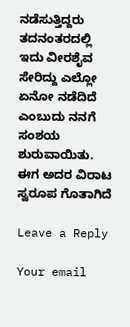ನಡೆಸುತ್ತಿದ್ದರು ತದನಂತರದಲ್ಲಿ ಇದು ವೀರಶೈವ ಸೇರಿದ್ದು ಎಲ್ಲೋ ಏನೋ ನಡೆದಿದೆ ಎಂಬುದು ನನಗೆ ಸಂಶಯ ಶುರುವಾಯಿತು. ಈಗ ಅದರ ವಿರಾಟ ಸ್ವರೂಪ ಗೊತಾಗಿದೆ

Leave a Reply

Your email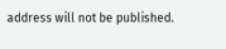address will not be published.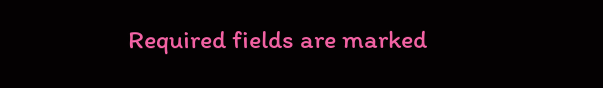Required fields are marked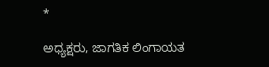*

ಅಧ್ಯಕ್ಷರು, ಜಾಗತಿಕ ಲಿಂಗಾಯತ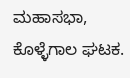ಮಹಾಸಭಾ, ಕೊಳ್ಳೆಗಾಲ ಘಟಕ.